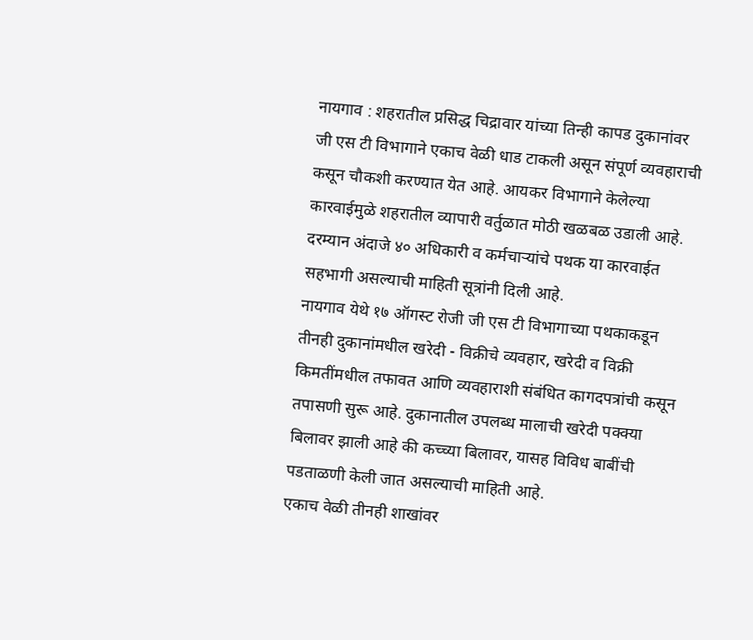नायगाव : शहरातील प्रसिद्ध चिद्रावार यांच्या तिन्ही कापड दुकानांवर जी एस टी विभागाने एकाच वेळी धाड टाकली असून संपूर्ण व्यवहाराची कसून चौकशी करण्यात येत आहे. आयकर विभागाने केलेल्या कारवाईमुळे शहरातील व्यापारी वर्तुळात मोठी खळबळ उडाली आहे. दरम्यान अंदाजे ४० अधिकारी व कर्मचाऱ्यांचे पथक या कारवाईत सहभागी असल्याची माहिती सूत्रांनी दिली आहे.
नायगाव येथे १७ ऑगस्ट रोजी जी एस टी विभागाच्या पथकाकडून तीनही दुकानांमधील खरेदी - विक्रीचे व्यवहार, खरेदी व विक्री किमतींमधील तफावत आणि व्यवहाराशी संबंधित कागदपत्रांची कसून तपासणी सुरू आहे. दुकानातील उपलब्ध मालाची खरेदी पक्क्या बिलावर झाली आहे की कच्च्या बिलावर, यासह विविध बाबींची पडताळणी केली जात असल्याची माहिती आहे.
एकाच वेळी तीनही शाखांवर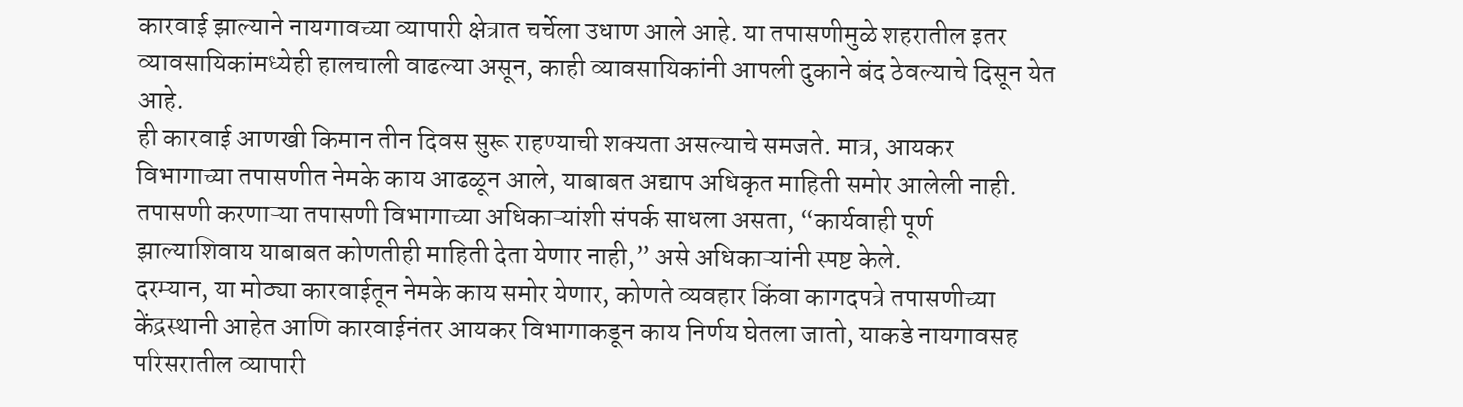कारवाई झाल्याने नायगावच्या व्यापारी क्षेत्रात चर्चेला उधाण आले आहे. या तपासणीमुळे शहरातील इतर व्यावसायिकांमध्येही हालचाली वाढल्या असून, काही व्यावसायिकांनी आपली दुकाने बंद ठेवल्याचे दिसून येत आहे.
ही कारवाई आणखी किमान तीन दिवस सुरू राहण्याची शक्यता असल्याचे समजते. मात्र, आयकर विभागाच्या तपासणीत नेमके काय आढळून आले, याबाबत अद्याप अधिकृत माहिती समोर आलेली नाही. तपासणी करणाऱ्या तपासणी विभागाच्या अधिकाऱ्यांशी संपर्क साधला असता, “कार्यवाही पूर्ण झाल्याशिवाय याबाबत कोणतीही माहिती देता येणार नाही,” असे अधिकाऱ्यांनी स्पष्ट केले.
दरम्यान, या मोठ्या कारवाईतून नेमके काय समोर येणार, कोणते व्यवहार किंवा कागदपत्रे तपासणीच्या केंद्रस्थानी आहेत आणि कारवाईनंतर आयकर विभागाकडून काय निर्णय घेतला जातो, याकडे नायगावसह परिसरातील व्यापारी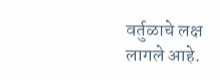वर्तुळाचे लक्ष लागले आहे.